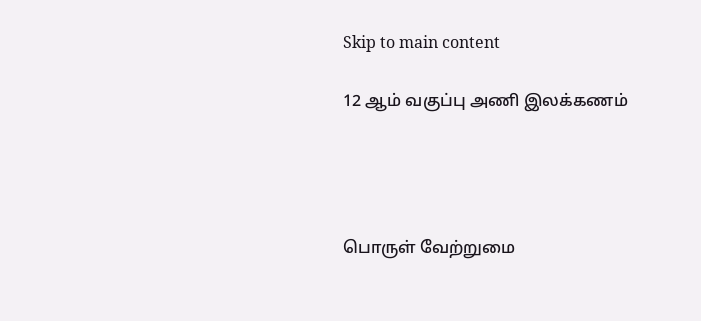Skip to main content

12 ஆம் வகுப்பு அணி இலக்கணம்




பொருள் வேற்றுமை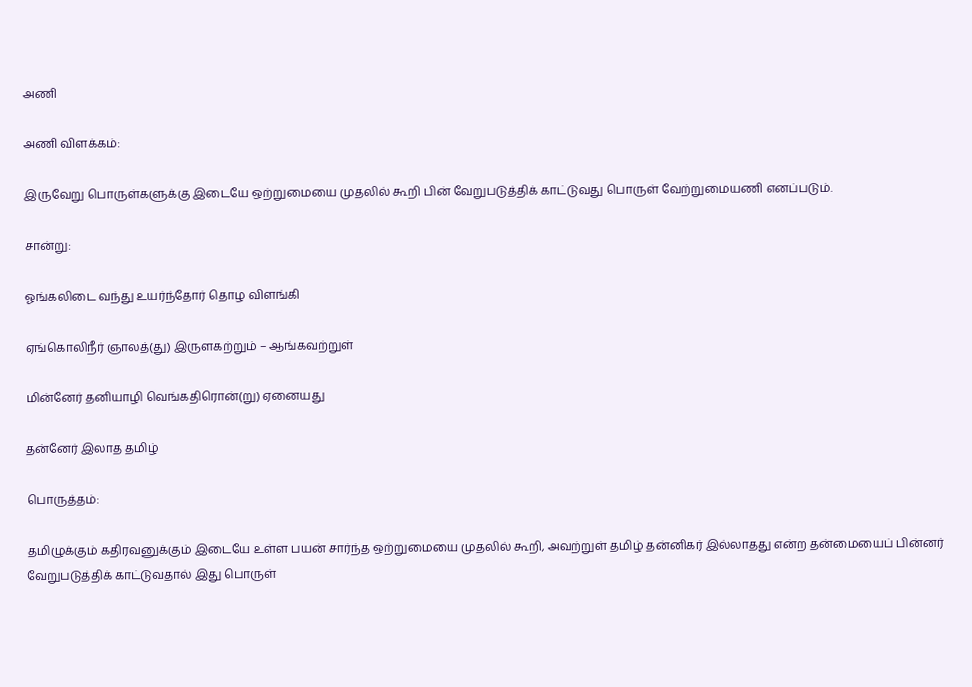அணி

அணி விளக்கம்:

இருவேறு பொருள்களுக்கு இடையே ஒற்றுமையை முதலில் கூறி பின் வேறுபடுத்திக் காட்டுவது பொருள் வேற்றுமையணி எனப்படும்.

சான்று:

ஓங்கலிடை வந்து உயர்ந்தோர் தொழ விளங்கி

ஏங்கொலிநீர் ஞாலத்(து) இருளகற்றும் – ஆங்கவற்றுள்

மின்னேர் தனியாழி வெங்கதிரொன்(று) ஏனையது

தன்னேர் இலாத தமிழ்

பொருத்தம்:

தமிழுக்கும் கதிரவனுக்கும் இடையே உள்ள பயன் சார்ந்த ஒற்றுமையை முதலில் கூறி, அவற்றுள் தமிழ் தன்னிகர் இல்லாதது என்ற தன்மையைப் பின்னர் வேறுபடுத்திக் காட்டுவதால் இது பொருள்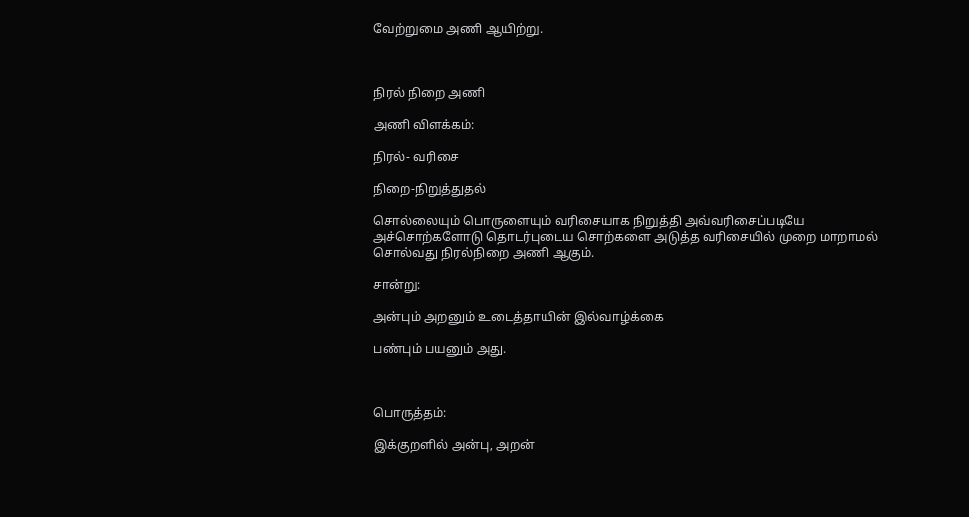வேற்றுமை அணி ஆயிற்று.



நிரல் நிறை அணி

அணி விளக்கம்:

நிரல்- வரிசை

நிறை-நிறுத்துதல்

சொல்லையும் பொருளையும் வரிசையாக நிறுத்தி அவ்வரிசைப்படியே அச்சொற்களோடு தொடர்புடைய சொற்களை அடுத்த வரிசையில் முறை மாறாமல் சொல்வது நிரல்நிறை அணி ஆகும்.

சான்று:

அன்பும் அறனும் உடைத்தாயின் இல்வாழ்க்கை

பண்பும் பயனும் அது.



பொருத்தம்:

இக்குறளில் அன்பு, அறன்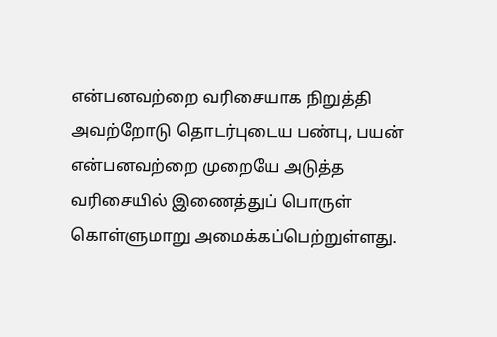என்பனவற்றை வரிசையாக நிறுத்தி அவற்றோடு தொடர்புடைய பண்பு, பயன் என்பனவற்றை முறையே அடுத்த வரிசையில் இணைத்துப் பொருள் கொள்ளுமாறு அமைக்கப்பெற்றுள்ளது.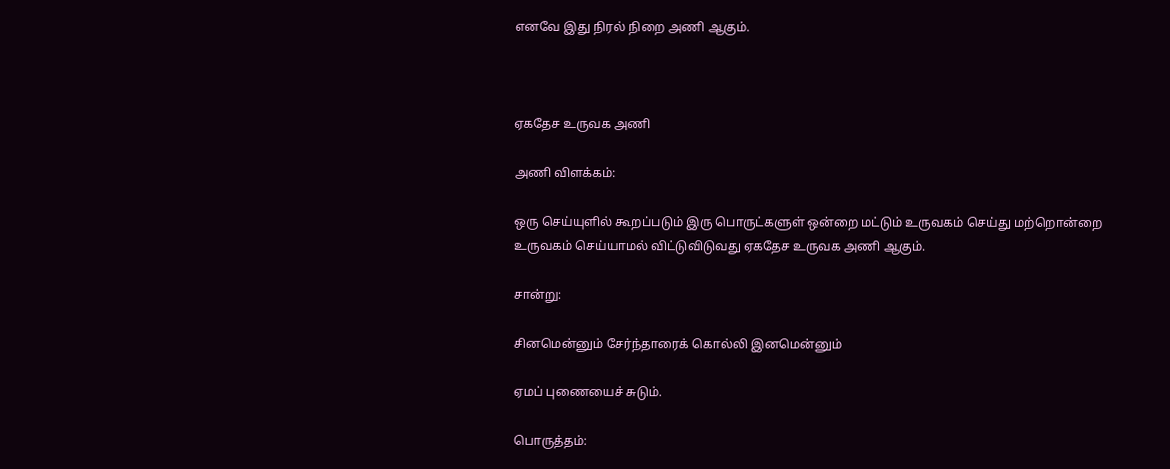எனவே இது நிரல் நிறை அணி ஆகும்.



ஏகதேச உருவக அணி

அணி விளக்கம்:

ஒரு செய்யுளில் கூறப்படும் இரு பொருட்களுள் ஒன்றை மட்டும் உருவகம் செய்து மற்றொன்றை உருவகம் செய்யாமல் விட்டுவிடுவது ஏகதேச உருவக அணி ஆகும்.

சான்று:

சினமென்னும் சேர்ந்தாரைக் கொல்லி இனமென்னும்

ஏமப் புணையைச் சுடும்.

பொருத்தம்: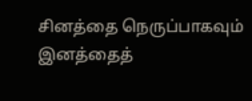சினத்தை நெருப்பாகவும் இனத்தைத்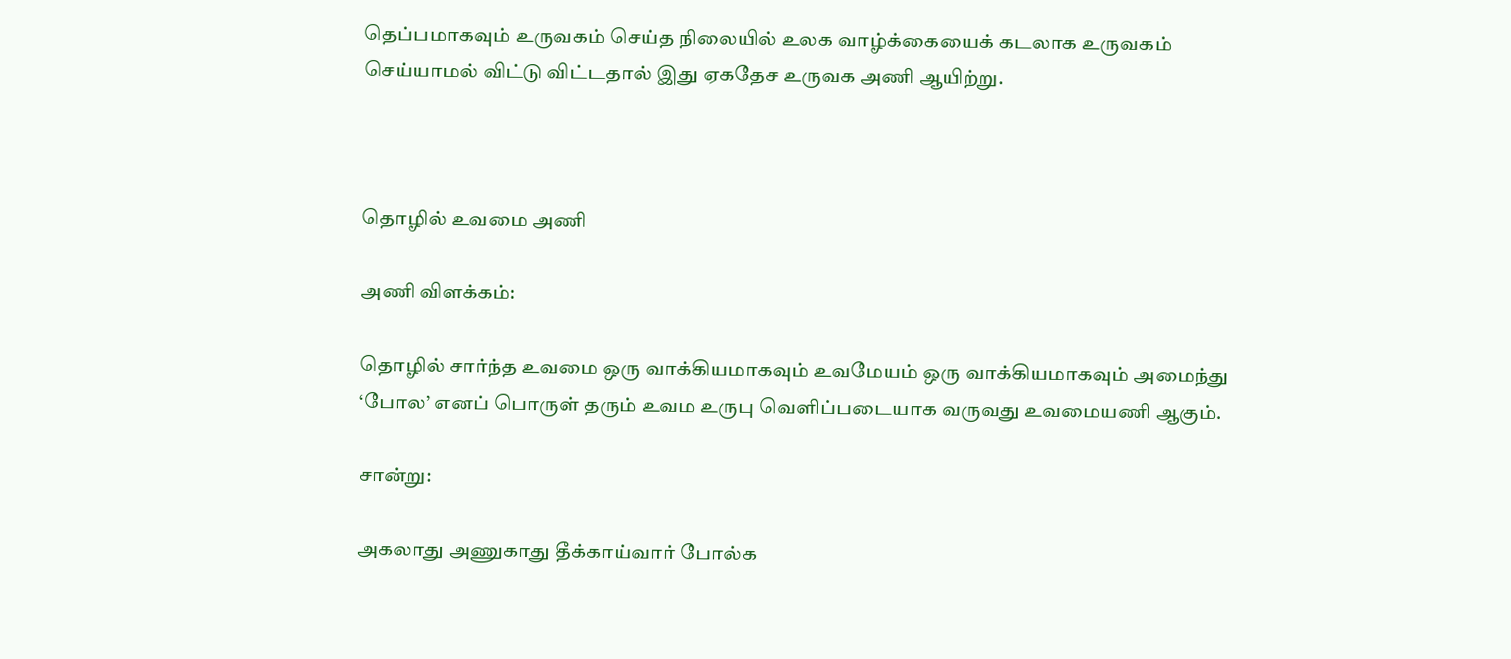தெப்பமாகவும் உருவகம் செய்த நிலையில் உலக வாழ்க்கையைக் கடலாக உருவகம் செய்யாமல் விட்டு விட்டதால் இது ஏகதேச உருவக அணி ஆயிற்று.



தொழில் உவமை அணி

அணி விளக்கம்:

தொழில் சார்ந்த உவமை ஒரு வாக்கியமாகவும் உவமேயம் ஒரு வாக்கியமாகவும் அமைந்து ‘போல’ எனப் பொருள் தரும் உவம உருபு வெளிப்படையாக வருவது உவமையணி ஆகும்.

சான்று:

அகலாது அணுகாது தீக்காய்வார் போல்க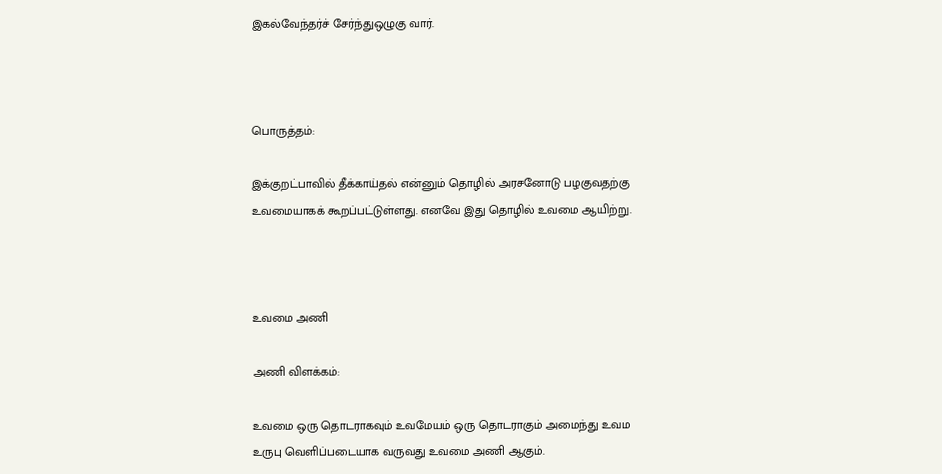இகல்வேந்தர்ச் சேர்ந்துஒழுகு வார்.



பொருத்தம்:

இக்குறட்பாவில் தீக்காய்தல் என்னும் தொழில் அரசனோடு பழகுவதற்கு உவமையாகக் கூறப்பட்டுள்ளது. எனவே இது தொழில் உவமை ஆயிற்று.



உவமை அணி

அணி விளக்கம்:

உவமை ஒரு தொடராகவும் உவமேயம் ஒரு தொடராகும் அமைந்து உவம உருபு வெளிப்படையாக வருவது உவமை அணி ஆகும்.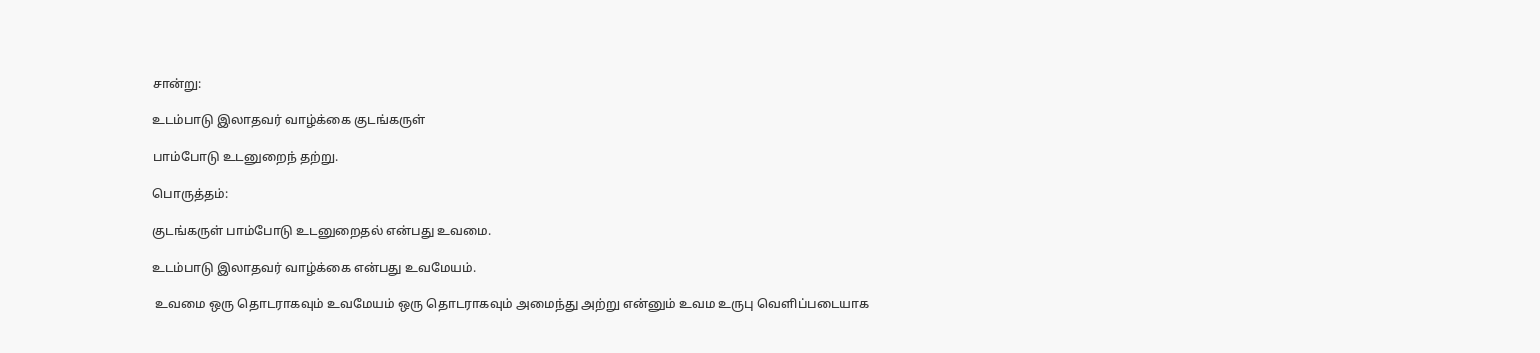சான்று:

உடம்பாடு இலாதவர் வாழ்க்கை குடங்கருள்

பாம்போடு உடனுறைந் தற்று.

பொருத்தம்:

குடங்கருள் பாம்போடு உடனுறைதல் என்பது உவமை.

உடம்பாடு இலாதவர் வாழ்க்கை என்பது உவமேயம்.

 உவமை ஒரு தொடராகவும் உவமேயம் ஒரு தொடராகவும் அமைந்து அற்று என்னும் உவம உருபு வெளிப்படையாக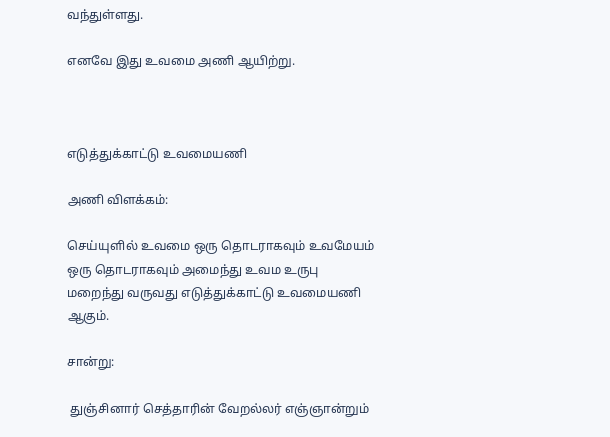வந்துள்ளது.

எனவே இது உவமை அணி ஆயிற்று.



எடுத்துக்காட்டு உவமையணி

அணி விளக்கம்:

செய்யுளில் உவமை ஒரு தொடராகவும் உவமேயம் ஒரு தொடராகவும் அமைந்து உவம உருபு மறைந்து வருவது எடுத்துக்காட்டு உவமையணி ஆகும்.

சான்று:

 துஞ்சினார் செத்தாரின் வேறல்லர் எஞ்ஞான்றும்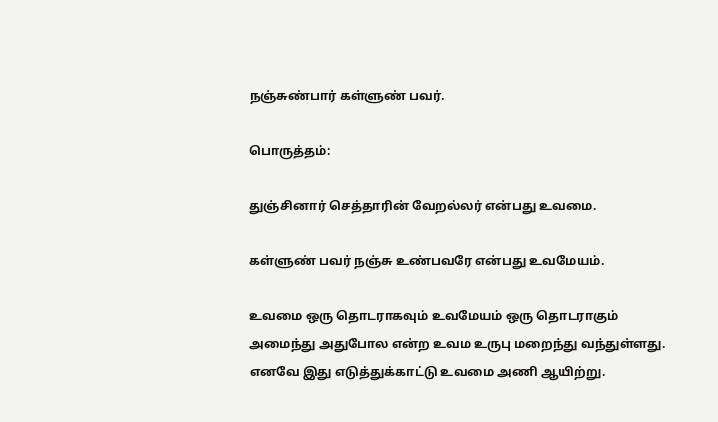நஞ்சுண்பார் கள்ளுண் பவர்.

பொருத்தம்:

துஞ்சினார் செத்தாரின் வேறல்லர் என்பது உவமை.

கள்ளுண் பவர் நஞ்சு உண்பவரே என்பது உவமேயம்.

உவமை ஒரு தொடராகவும் உவமேயம் ஒரு தொடராகும் அமைந்து அதுபோல என்ற உவம உருபு மறைந்து வந்துள்ளது. எனவே இது எடுத்துக்காட்டு உவமை அணி ஆயிற்று.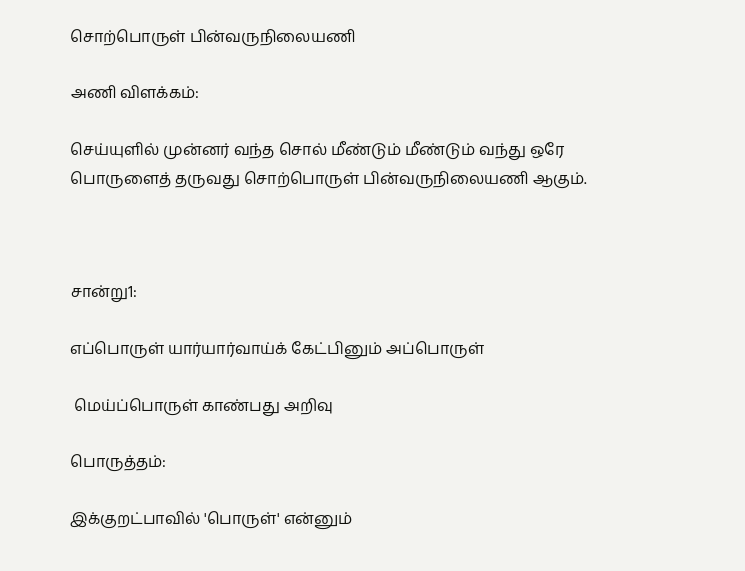சொற்பொருள் பின்வருநிலையணி

அணி விளக்கம்:

செய்யுளில் முன்னர் வந்த சொல் மீண்டும் மீண்டும் வந்து ஒரே பொருளைத் தருவது சொற்பொருள் பின்வருநிலையணி ஆகும்.



சான்று1:

எப்பொருள் யார்யார்வாய்க் கேட்பினும் அப்பொருள்

 மெய்ப்பொருள் காண்பது அறிவு

பொருத்தம்:

இக்குறட்பாவில் 'பொருள்' என்னும்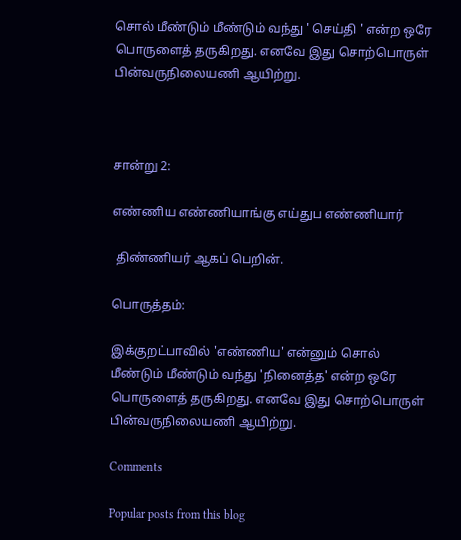சொல் மீண்டும் மீண்டும் வந்து ' செய்தி ' என்ற ஒரே பொருளைத் தருகிறது. எனவே இது சொற்பொருள் பின்வருநிலையணி ஆயிற்று.



சான்று 2:

எண்ணிய எண்ணியாங்கு எய்துப எண்ணியார்

 திண்ணியர் ஆகப் பெறின்.

பொருத்தம்:

இக்குறட்பாவில் 'எண்ணிய' என்னும் சொல் மீண்டும் மீண்டும் வந்து 'நினைத்த' என்ற ஒரே பொருளைத் தருகிறது. எனவே இது சொற்பொருள் பின்வருநிலையணி ஆயிற்று.

Comments

Popular posts from this blog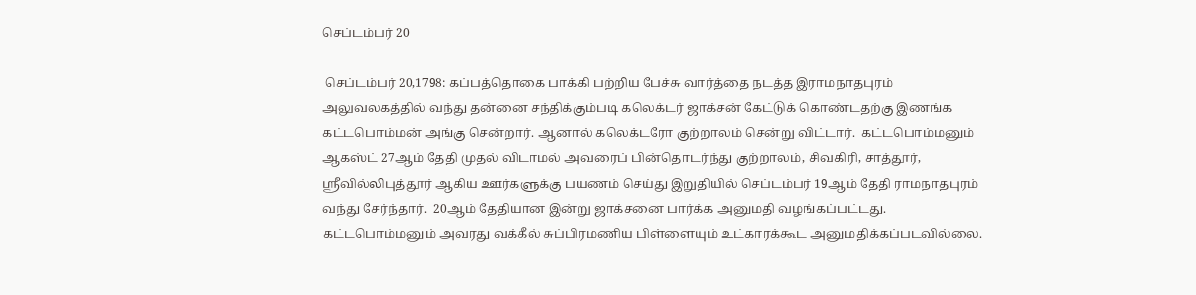செப்டம்பர் 20

 செப்டம்பர் 20,1798: கப்பத்தொகை பாக்கி பற்றிய பேச்சு வார்த்தை நடத்த இராமநாதபுரம் அலுவலகத்தில் வந்து தன்னை சந்திக்கும்படி கலெக்டர் ஜாக்சன் கேட்டுக் கொண்டதற்கு இணங்க கட்டபொம்மன் அங்கு சென்றார். ஆனால் கலெக்டரோ குற்றாலம் சென்று விட்டார்.  கட்டபொம்மனும்  ஆகஸ்ட் 27ஆம் தேதி முதல் விடாமல் அவரைப் பின்தொடர்ந்து குற்றாலம், சிவகிரி, சாத்தூர், ஸ்ரீவில்லிபுத்தூர் ஆகிய ஊர்களுக்கு பயணம் செய்து இறுதியில் செப்டம்பர் 19ஆம் தேதி ராமநாதபுரம் வந்து சேர்ந்தார்.  20ஆம் தேதியான இன்று ஜாக்சனை பார்க்க அனுமதி வழங்கப்பட்டது. கட்டபொம்மனும் அவரது வக்கீல் சுப்பிரமணிய பிள்ளையும் உட்காரக்கூட அனுமதிக்கப்படவில்லை.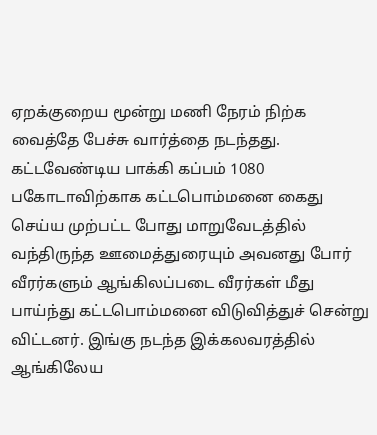ஏறக்குறைய மூன்று மணி நேரம் நிற்க வைத்தே பேச்சு வார்த்தை நடந்தது.  கட்டவேண்டிய பாக்கி கப்பம் 1080 பகோடாவிற்காக கட்டபொம்மனை கைது செய்ய முற்பட்ட போது மாறுவேடத்தில் வந்திருந்த ஊமைத்துரையும் அவனது போர் வீரர்களும் ஆங்கிலப்படை வீரர்கள் மீது பாய்ந்து கட்டபொம்மனை விடுவித்துச் சென்று விட்டனர். இங்கு நடந்த இக்கலவரத்தில் ஆங்கிலேய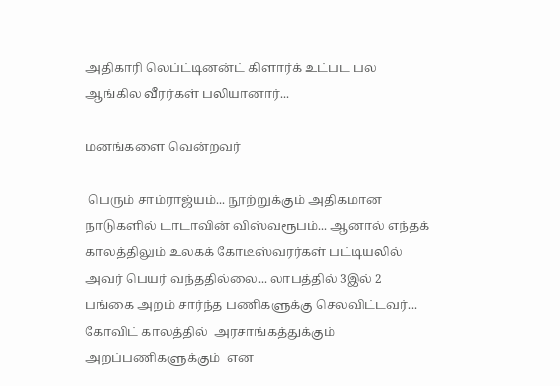அதிகாரி லெப்ட்டினன்ட் கிளார்க் உட்பட பல ஆங்கில வீரர்கள் பலியானார்...

மனங்களை வென்றவர்

 பெரும் சாம்ராஜ்யம்... நூற்றுக்கும் அதிகமான நாடுகளில் டாடாவின் விஸ்வரூபம்... ஆனால் எந்தக் காலத்திலும் உலகக் கோடீஸ்வரர்கள் பட்டியலில் அவர் பெயர் வந்ததில்லை... லாபத்தில் 3இல் 2 பங்கை அறம் சார்ந்த பணிகளுக்கு செலவிட்டவர்... கோவிட் காலத்தில்  அரசாங்கத்துக்கும் அறப்பணிகளுக்கும்  என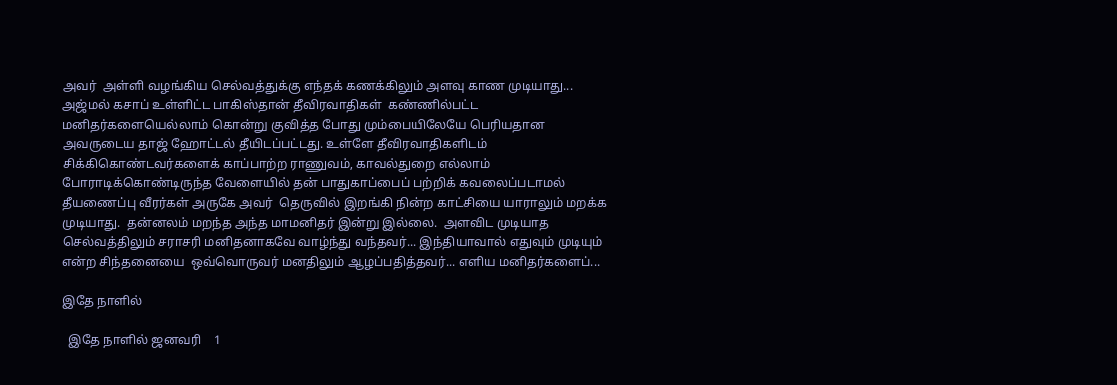அவர்  அள்ளி வழங்கிய செல்வத்துக்கு எந்தக் கணக்கிலும் அளவு காண முடியாது... அஜ்மல் கசாப் உள்ளிட்ட பாகிஸ்தான் தீவிரவாதிகள்  கண்ணில்பட்ட மனிதர்களையெல்லாம் கொன்று குவித்த போது மும்பையிலேயே பெரியதான அவருடைய தாஜ் ஹோட்டல் தீயிடப்பட்டது. உள்ளே தீவிரவாதிகளிடம்  சிக்கிகொண்டவர்களைக் காப்பாற்ற ராணுவம், காவல்துறை எல்லாம் போராடிக்கொண்டிருந்த வேளையில் தன் பாதுகாப்பைப் பற்றிக் கவலைப்படாமல்  தீயணைப்பு வீரர்கள் அருகே அவர்  தெருவில் இறங்கி நின்ற காட்சியை யாராலும் மறக்க முடியாது.  தன்னலம் மறந்த அந்த மாமனிதர் இன்று இல்லை.  அளவிட முடியாத செல்வத்திலும் சராசரி மனிதனாகவே வாழ்ந்து வந்தவர்... இந்தியாவால் எதுவும் முடியும் என்ற சிந்தனையை  ஒவ்வொருவர் மனதிலும் ஆழப்பதித்தவர்... எளிய மனிதர்களைப்...

இதே நாளில்

  இதே நாளில் ஜனவரி    1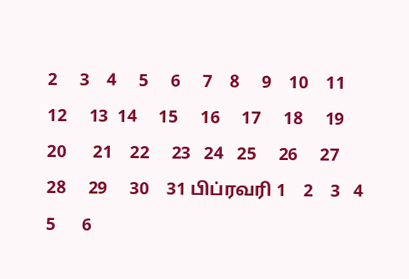2     3    4     5     6     7    8     9    10    11     12     13  14     15     16     17     18     19     20      21    22     23   24   25     26     27     28     29     30    31 பிப்ரவரி 1    2    3   4      5      6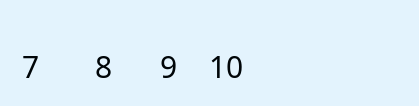7       8      9    10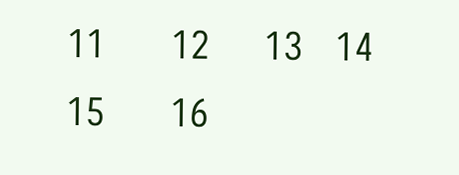11      12     13   14   15      16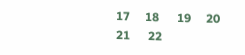17     18      19     20    21      22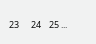23      24    25 ...